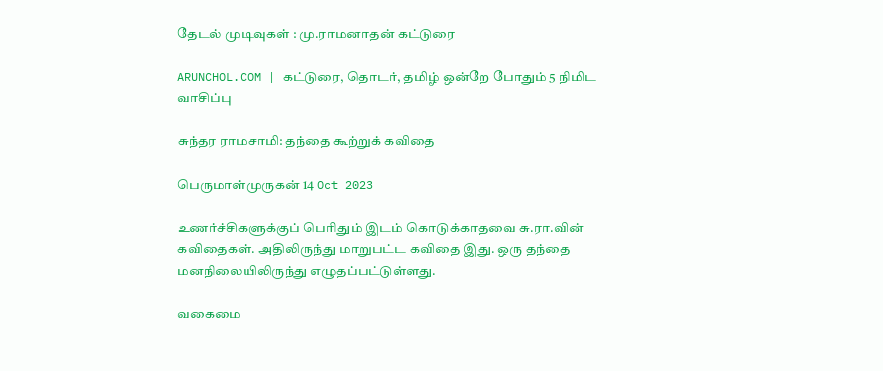தேடல் முடிவுகள் : மு.ராமனாதன் கட்டுரை

ARUNCHOL.COM | கட்டுரை, தொடர், தமிழ் ஒன்றே போதும் 5 நிமிட வாசிப்பு

சுந்தர ராமசாமி: தந்தை கூற்றுக் கவிதை

பெருமாள்முருகன் 14 Oct 2023

உணர்ச்சிகளுக்குப் பெரிதும் இடம் கொடுக்காதவை சு.ரா.வின் கவிதைகள். அதிலிருந்து மாறுபட்ட கவிதை இது. ஒரு தந்தை மனநிலையிலிருந்து எழுதப்பட்டுள்ளது.

வகைமை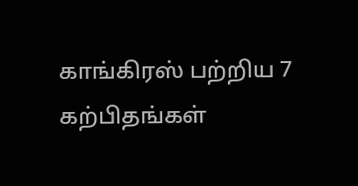காங்கிரஸ் பற்றிய 7 கற்பிதங்கள்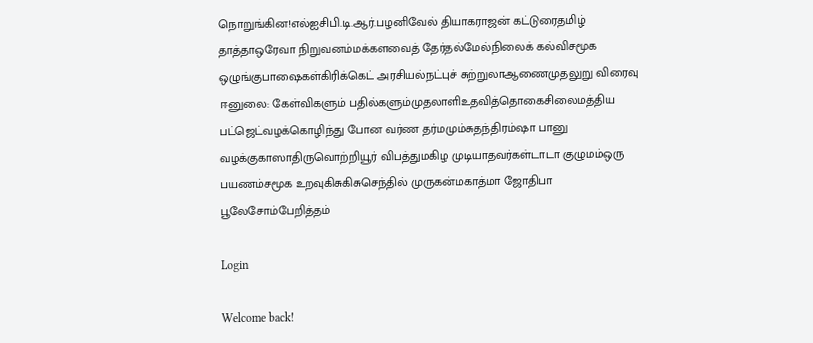நொறுங்கின!எல்ஐசிபி.டி.ஆர்.பழனிவேல் தியாகராஜன் கட்டுரைதமிழ் தாத்தாஒரேவா நிறுவனம்மக்களவைத் தேர்தல்மேல்நிலைக் கல்விசமூக ஒழுங்குபாஷைகள்கிரிக்கெட் அரசியல்நட்புச் சுற்றுலாஆணைமுதலுறு விரைவு ஈனுலை: கேள்விகளும் பதில்களும்முதலாளிஉதவித்தொகைசிலைமத்திய பட்ஜெட்வழக்கொழிந்து போன வர்ண தர்மமும்சுதந்திரம்ஷா பானு வழக்குகாஸாதிருவொற்றியூர் விபத்துமகிழ முடியாதவர்கள்டாடா குழுமம்ஒரு பயணம்சமூக உறவுகிசுகிசுசெந்தில் முருகன்மகாத்மா ஜோதிபா பூலேசோம்பேறித்தம்

Login

Welcome back!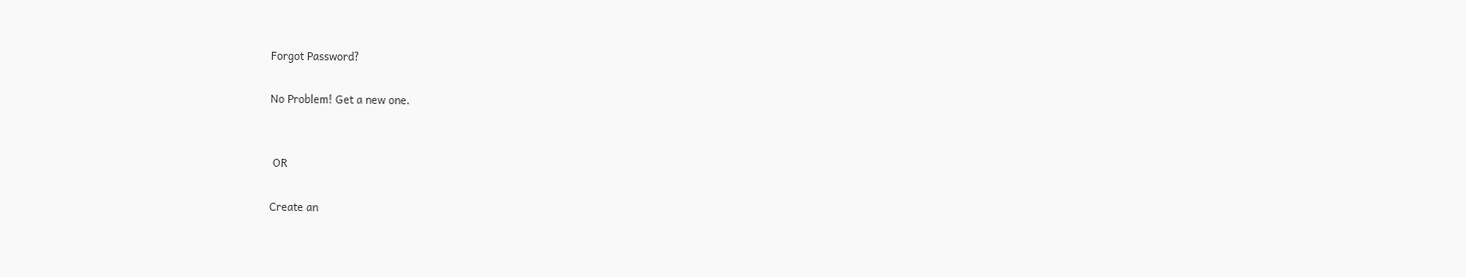Forgot Password?

No Problem! Get a new one.


 OR

Create an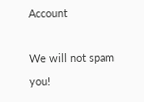Account

We will not spam you!